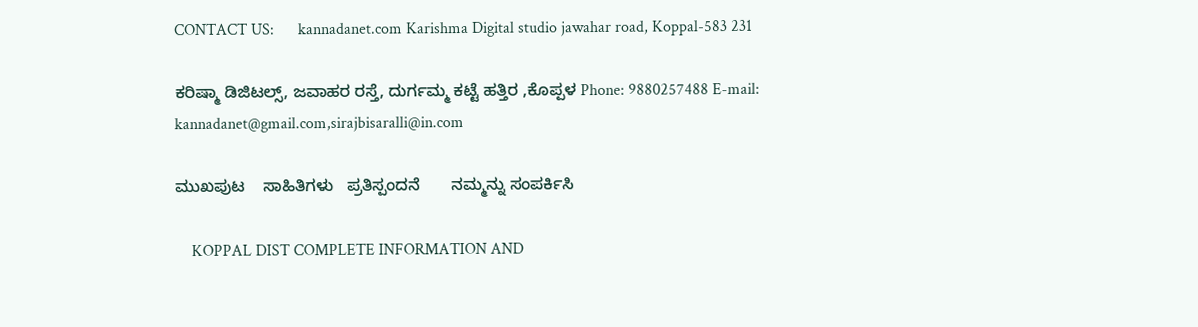CONTACT US:      kannadanet.com Karishma Digital studio jawahar road, Koppal-583 231

ಕರಿಷ್ಮಾ ಡಿಜಿಟಲ್ಸ್, ಜವಾಹರ ರಸ್ತೆ, ದುರ್ಗಮ್ಮ ಕಟ್ಟೆ ಹತ್ತಿರ ,ಕೊಪ್ಪಳ Phone: 9880257488 E-mail:   kannadanet@gmail.com,sirajbisaralli@in.com

ಮುಖಪುಟ    ಸಾಹಿತಿಗಳು   ಪ್ರತಿಸ್ಪಂದನೆ       ನಮ್ಮನ್ನು ಸಂಪರ್ಕಿಸಿ

    KOPPAL DIST COMPLETE INFORMATION AND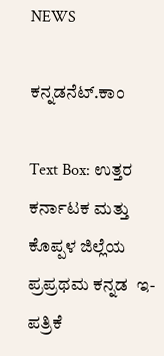NEWS

ಕನ್ನಡನೆಟ್.ಕಾಂ

Text Box: ಉತ್ತರ ಕರ್ನಾಟಕ ಮತ್ತು ಕೊಪ್ಪಳ ಜಿಲ್ಲೆಯ ಪ್ರಪ್ರಥಮ ಕನ್ನಡ  ಇ-ಪತ್ರಿಕೆ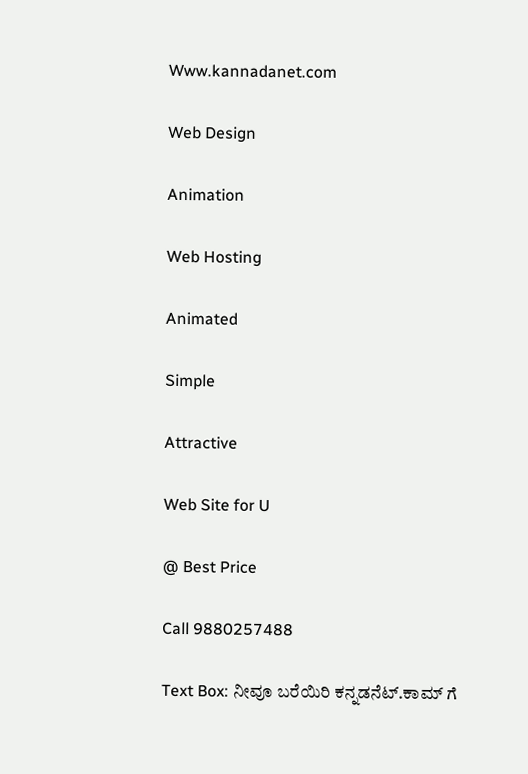Www.kannadanet.com

Web Design

Animation

Web Hosting

Animated

Simple

Attractive

Web Site for U

@ Best Price

Call 9880257488

Text Box: ನೀವೂ ಬರೆಯಿರಿ ಕನ್ನಡನೆಟ್.ಕಾಮ್ ಗೆ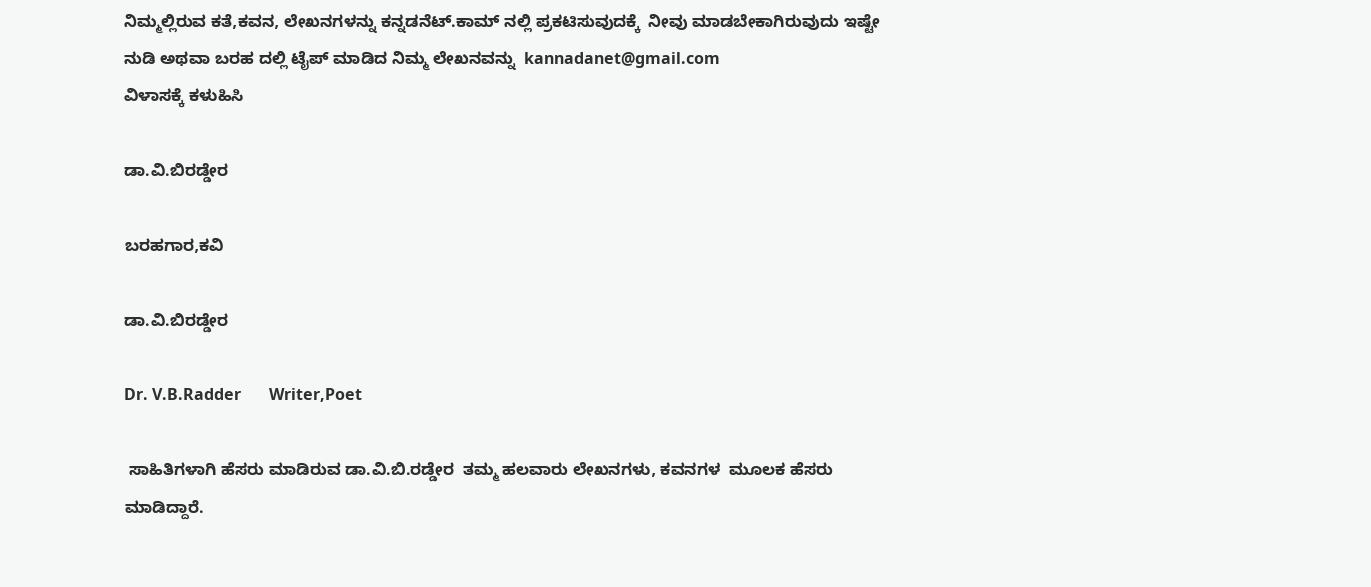ನಿಮ್ಮಲ್ಲಿರುವ ಕತೆ,ಕವನ, ಲೇಖನಗಳನ್ನು ಕನ್ನಡನೆಟ್.ಕಾಮ್ ನಲ್ಲಿ ಪ್ರಕಟಿಸುವುದಕ್ಕೆ  ನೀವು ಮಾಡಬೇಕಾಗಿರುವುದು ಇಷ್ಟೇ ನುಡಿ ಅಥವಾ ಬರಹ ದಲ್ಲಿ ಟೈಪ್ ಮಾಡಿದ ನಿಮ್ಮ ಲೇಖನವನ್ನು  kannadanet@gmail.com
ವಿಳಾಸಕ್ಕೆ ಕಳುಹಿಸಿ

ಡಾ.ವಿ.ಬಿರಡ್ಡೇರ

ಬರಹಗಾರ,ಕವಿ

ಡಾ.ವಿ.ಬಿರಡ್ಡೇರ

Dr. V.B.Radder       Writer,Poet

 ಸಾಹಿತಿಗಳಾಗಿ ಹೆಸರು ಮಾಡಿರುವ ಡಾ.ವಿ.ಬಿ.ರಡ್ಡೇರ  ತಮ್ಮ ಹಲವಾರು ಲೇಖನಗಳು, ಕವನಗಳ  ಮೂಲಕ ಹೆಸರು ಮಾಡಿದ್ದಾರೆ.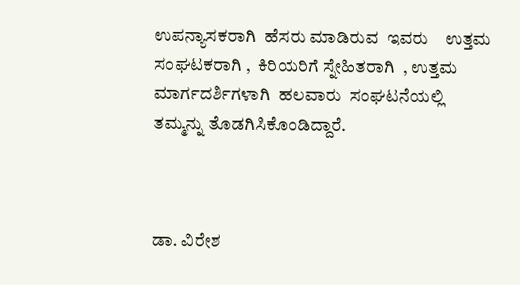ಉಪನ್ಯಾಸಕರಾಗಿ  ಹೆಸರು ಮಾಡಿರುವ  ಇವರು    ಉತ್ತಮ ಸಂಘಟಕರಾಗಿ ,  ಕಿರಿಯರಿಗೆ ಸ್ನೇಹಿತರಾಗಿ  , ಉತ್ತಮ ಮಾರ್ಗದರ್ಶಿಗಳಾಗಿ  ಹಲವಾರು  ಸಂಘಟನೆಯಲ್ಲಿ ತಮ್ಮನ್ನು ತೊಡಗಿಸಿಕೊಂಡಿದ್ದಾರೆ.



ಡಾ. ವಿರೇಶ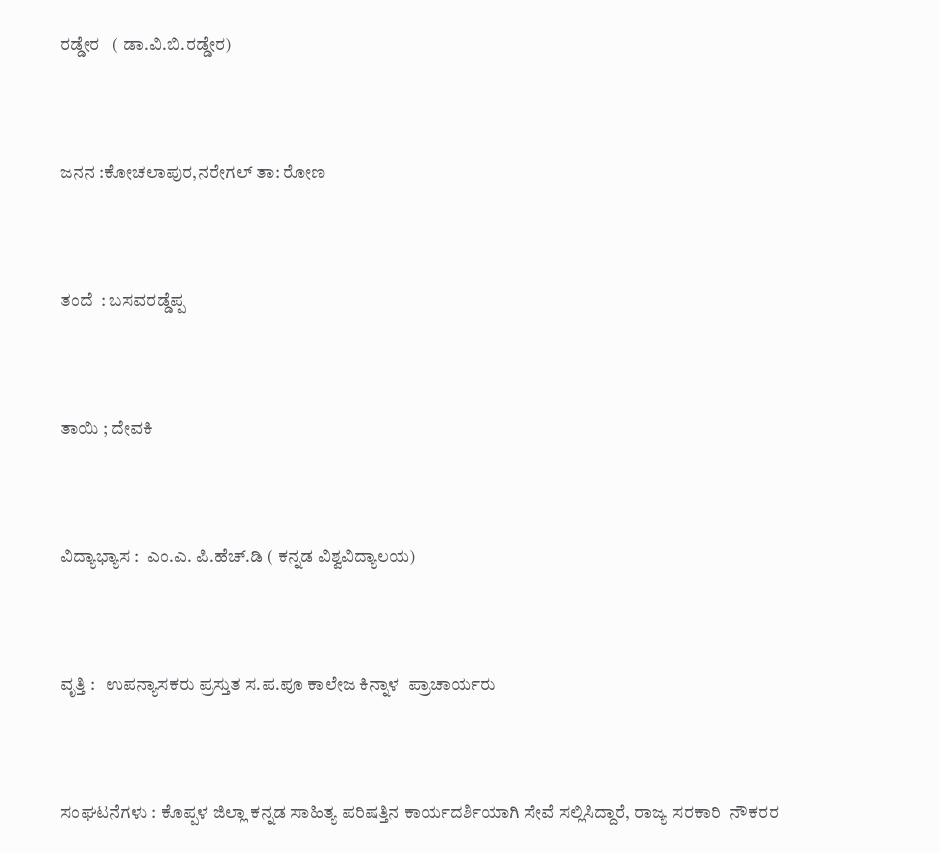ರಡ್ಡೇರ   ( ಡಾ.ವಿ.ಬಿ.ರಡ್ಡೇರ)



ಜನನ :ಕೋಚಲಾಪುರ,ನರೇಗಲ್ ತಾ: ರೋಣ



ತಂದೆ  : ಬಸವರಡ್ಡೆಪ್ಪ



ತಾಯಿ ; ದೇವಕಿ



ವಿದ್ಯಾಭ್ಯಾಸ :  ಎಂ.ಎ. ಪಿ.ಹೆಚ್.ಡಿ ( ಕನ್ನಡ ವಿಶ್ವವಿದ್ಯಾಲಯ)



ವೃತ್ತಿ :   ಉಪನ್ಯಾಸಕರು ಪ್ರಸ್ತುತ ಸ.ಪ.ಪೂ ಕಾಲೇಜ ಕಿನ್ನಾಳ  ಪ್ರಾಚಾರ್ಯರು



ಸಂಘಟನೆಗಳು : ಕೊಪ್ಪಳ ಜಿಲ್ಲಾ ಕನ್ನಡ ಸಾಹಿತ್ಯ ಪರಿಷತ್ತಿನ ಕಾರ್ಯದರ್ಶಿಯಾಗಿ ಸೇವೆ ಸಲ್ಲಿಸಿದ್ದಾರೆ, ರಾಜ್ಯ ಸರಕಾರಿ  ನೌಕರರ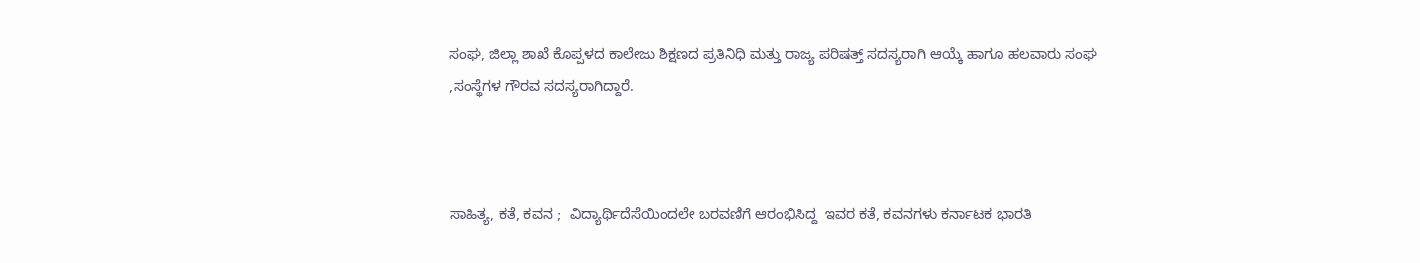ಸಂಘ, ಜಿಲ್ಲಾ ಶಾಖೆ ಕೊಪ್ಪಳದ ಕಾಲೇಜು ಶಿಕ್ಷಣದ ಪ್ರತಿನಿಧಿ ಮತ್ತು ರಾಜ್ಯ ಪರಿಷತ್ತ್ ಸದಸ್ಯರಾಗಿ ಆಯ್ಕೆ ಹಾಗೂ ಹಲವಾರು ಸಂಘ ,ಸಂಸ್ಥೆಗಳ ಗೌರವ ಸದಸ್ಯರಾಗಿದ್ದಾರೆ.



ಸಾಹಿತ್ಯ, ಕತೆ, ಕವನ ;  ವಿದ್ಯಾರ್ಥಿದೆಸೆಯಿಂದಲೇ ಬರವಣಿಗೆ ಆರಂಭಿಸಿದ್ದ  ಇವರ ಕತೆ, ಕವನಗಳು ಕರ್ನಾಟಕ ಭಾರತಿ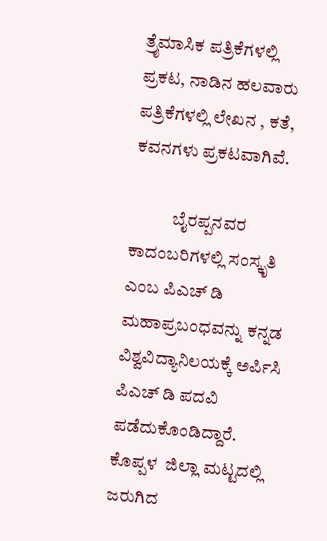ತ್ರೈಮಾಸಿಕ ಪತ್ರಿಕೆಗಳಲ್ಲಿ ಪ್ರಕಟ, ನಾಡಿನ ಹಲವಾರು ಪತ್ರಿಕೆಗಳಲ್ಲಿ ಲೇಖನ , ಕತೆ, ಕವನಗಳು ಪ್ರಕಟವಾಗಿವೆ.

            ಬೈರಪ್ಪನವರ ಕಾದಂಬರಿಗಳಲ್ಲಿ ಸಂಸ್ಕೃತಿ ಎಂಬ ಪಿಎಚ್ ಡಿ ಮಹಾಪ್ರಬಂಧವನ್ನು ಕನ್ನಡ ವಿಶ್ವವಿದ್ಯಾನಿಲಯಕ್ಕೆ ಅರ್ಪಿಸಿ ಪಿಎಚ್ ಡಿ ಪದವಿ ಪಡೆದುಕೊಂಡಿದ್ದಾರೆ. ಕೊಪ್ಪಳ  ಜಿಲ್ಲಾ ಮಟ್ಟದಲ್ಲಿ ಜರುಗಿದ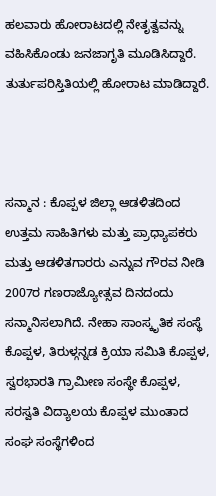ಹಲವಾರು ಹೋರಾಟದಲ್ಲಿ ನೇತೃತ್ವವನ್ನು ವಹಿಸಿಕೊಂಡು ಜನಜಾಗೃತಿ ಮೂಡಿಸಿದ್ದಾರೆ. ತುರ್ತುಪರಿಸ್ತಿತಿಯಲ್ಲಿ ಹೋರಾಟ ಮಾಡಿದ್ದಾರೆ.



ಸನ್ಮಾನ : ಕೊಪ್ಪಳ ಜಿಲ್ಲಾ ಆಡಳಿತದಿಂದ  ಉತ್ತಮ ಸಾಹಿತಿಗಳು ಮತ್ತು ಪ್ರಾಧ್ಯಾಪಕರು ಮತ್ತು ಆಡಳಿತಗಾರರು ಎನ್ನುವ ಗೌರವ ನೀಡಿ 2007ರ ಗಣರಾಜ್ಯೋತ್ಸವ ದಿನದಂದು ಸನ್ಮಾನಿಸಲಾಗಿದೆ. ನೇಹಾ ಸಾಂಸ್ಕೃತಿಕ ಸಂಸ್ಥೆ ಕೊಪ್ಪಳ, ತಿರುಳ್ಗನ್ನಡ ಕ್ರಿಯಾ ಸಮಿತಿ ಕೊಪ್ಪಳ, ಸ್ವರಭಾರತಿ ಗ್ರಾಮೀಣ ಸಂಸ್ಥೇ ಕೊಪ್ಪಳ, ಸರಸ್ವತಿ ವಿದ್ಯಾಲಯ ಕೊಪ್ಪಳ ಮುಂತಾದ ಸಂಘ ಸಂಸ್ಥೆಗಳಿಂದ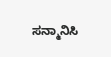ಸನ್ಮಾನಿಸಿ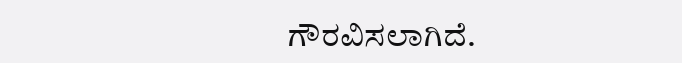ಗೌರವಿಸಲಾಗಿದೆ.